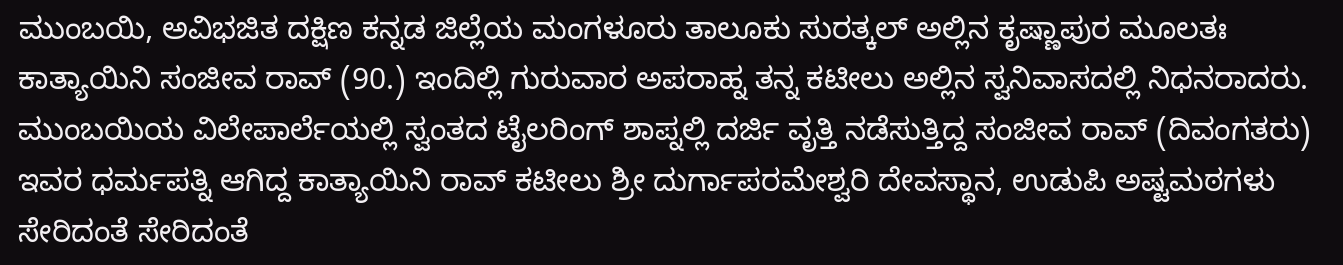ಮುಂಬಯಿ, ಅವಿಭಜಿತ ದಕ್ಷಿಣ ಕನ್ನಡ ಜಿಲ್ಲೆಯ ಮಂಗಳೂರು ತಾಲೂಕು ಸುರತ್ಕಲ್ ಅಲ್ಲಿನ ಕೃಷ್ಣಾಪುರ ಮೂಲತಃ ಕಾತ್ಯಾಯಿನಿ ಸಂಜೀವ ರಾವ್ (90.) ಇಂದಿಲ್ಲಿ ಗುರುವಾರ ಅಪರಾಹ್ನ ತನ್ನ ಕಟೀಲು ಅಲ್ಲಿನ ಸ್ವನಿವಾಸದಲ್ಲಿ ನಿಧನರಾದರು.
ಮುಂಬಯಿಯ ವಿಲೇಪಾರ್ಲೆಯಲ್ಲಿ ಸ್ವಂತದ ಟೈಲರಿಂಗ್ ಶಾಪ್ನಲ್ಲಿ ದರ್ಜಿ ವೃತ್ತಿ ನಡೆಸುತ್ತಿದ್ದ ಸಂಜೀವ ರಾವ್ (ದಿವಂಗತರು) ಇವರ ಧರ್ಮಪತ್ನಿ ಆಗಿದ್ದ ಕಾತ್ಯಾಯಿನಿ ರಾವ್ ಕಟೀಲು ಶ್ರೀ ದುರ್ಗಾಪರಮೇಶ್ವರಿ ದೇವಸ್ಥಾನ, ಉಡುಪಿ ಅಷ್ಟಮಠಗಳು ಸೇರಿದಂತೆ ಸೇರಿದಂತೆ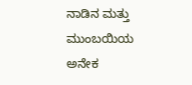ನಾಡಿನ ಮತ್ತು ಮುಂಬಯಿಯ ಅನೇಕ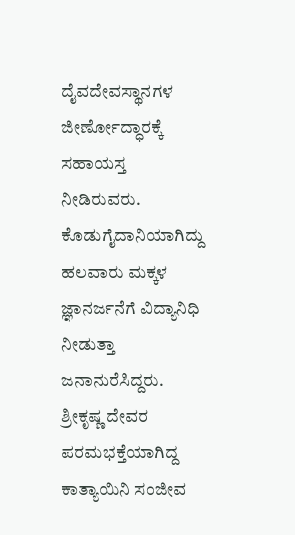ದೈವದೇವಸ್ಥಾನಗಳ ಜೀರ್ಣೋದ್ಧಾರಕ್ಕೆ ಸಹಾಯಸ್ತ ನೀಡಿರುವರು. ಕೊಡುಗೈದಾನಿಯಾಗಿದ್ದು ಹಲವಾರು ಮಕ್ಕಳ ಜ್ಞಾನರ್ಜನೆಗೆ ವಿದ್ಯಾನಿಧಿ ನೀಡುತ್ತಾ ಜನಾನುರೆಸಿದ್ದರು. ಶ್ರೀಕೃಷ್ಣ ದೇವರ ಪರಮಭಕ್ತೆಯಾಗಿದ್ದ ಕಾತ್ಯಾಯಿನಿ ಸಂಜೀವ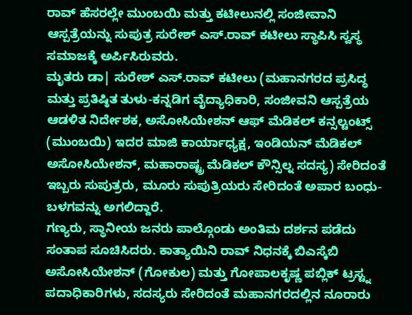ರಾವ್ ಹೆಸರಲ್ಲೇ ಮುಂಬಯಿ ಮತ್ತು ಕಟೀಲುನಲ್ಲಿ ಸಂಜೀವಾನಿ ಆಸ್ಪತ್ರೆಯನ್ನು ಸುಪುತ್ರ ಸುರೇಶ್ ಎಸ್.ರಾವ್ ಕಟೀಲು ಸ್ಥಾಪಿಸಿ ಸ್ವಸ್ಥ ಸಮಾಜಕ್ಕೆ ಅರ್ಪಿಸಿರುವರು.
ಮೃತರು ಡಾ| ಸುರೇಶ್ ಎಸ್.ರಾವ್ ಕಟೀಲು (ಮಹಾನಗರದ ಪ್ರಸಿದ್ಧ ಮತ್ತು ಪ್ರತಿಷ್ಠಿತ ತುಳು-ಕನ್ನಡಿಗ ವೈದ್ಯಾಧಿಕಾರಿ, ಸಂಜೀವನಿ ಆಸ್ಪತ್ರೆಯ ಆಡಳಿತ ನಿರ್ದೇಶಕ, ಅಸೋಸಿಯೇಶನ್ ಆಫ್ ಮೆಡಿಕಲ್ ಕನ್ಸಲ್ಟಂಟ್ಸ್ (ಮುಂಬಯಿ) ಇದರ ಮಾಜಿ ಕಾರ್ಯಾಧ್ಯಕ್ಷ, ಇಂಡಿಯನ್ ಮೆಡಿಕಲ್ ಅಸೋಸಿಯೇಶನ್, ಮಹಾರಾಷ್ಟ್ರ ಮೆಡಿಕಲ್ ಕೌನ್ಸಿಲ್ನ ಸದಸ್ಯ) ಸೇರಿದಂತೆ ಇಬ್ಬರು ಸುಪುತ್ರರು, ಮೂರು ಸುಪುತ್ರಿಯರು ಸೇರಿದಂತೆ ಅಪಾರ ಬಂಧು-ಬಳಗವನ್ನು ಅಗಲಿದ್ದಾರೆ.
ಗಣ್ಯರು, ಸ್ಥಾನೀಯ ಜನರು ಪಾಲ್ಗೊಂಡು ಅಂತಿಮ ದರ್ಶನ ಪಡೆದು ಸಂತಾಪ ಸೂಚಿಸಿದರು. ಕಾತ್ಯಾಯಿನಿ ರಾವ್ ನಿಧನಕ್ಕೆ ಬಿಎಸ್ಕೆಬಿ ಅಸೋಸಿಯೇಶನ್ (ಗೋಕುಲ) ಮತ್ತು ಗೋಪಾಲಕೃಷ್ಣ ಪಬ್ಲಿಕ್ ಟ್ರಸ್ಟ್ನ ಪದಾಧಿಕಾರಿಗಳು, ಸದಸ್ಯರು ಸೇರಿದಂತೆ ಮಹಾನಗರದಲ್ಲಿನ ನೂರಾರು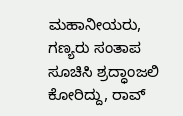ಮಹಾನೀಯರು, ಗಣ್ಯರು ಸಂತಾಪ ಸೂಚಿಸಿ ಶ್ರದ್ಧಾಂಜಲಿ ಕೋರಿದ್ದು, ರಾವ್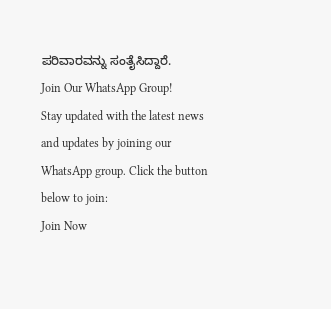ಪರಿವಾರವನ್ನು ಸಂತೈಸಿದ್ದಾರೆ.
Join Our WhatsApp Group!
Stay updated with the latest news and updates by joining our WhatsApp group. Click the button below to join:
Join Now